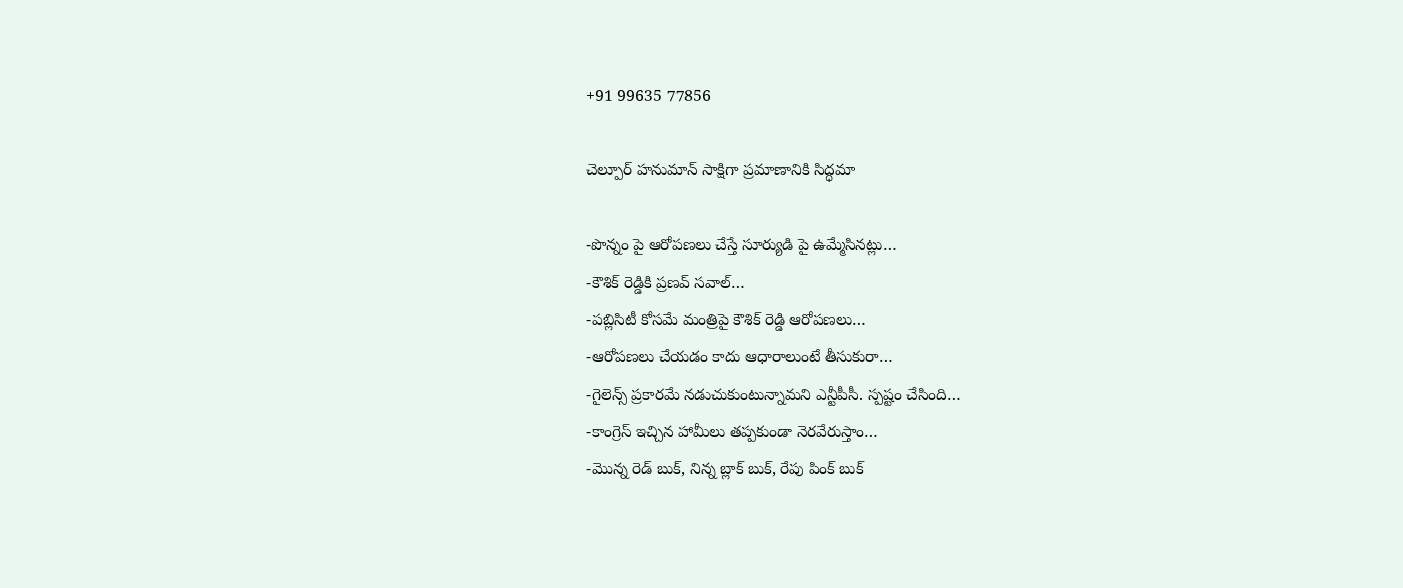+91 99635 77856

చెల్పూర్ హనుమాన్ సాక్షిగా ప్రమాణానికి సిద్ధమా

-పొన్నం పై ఆరోపణలు చేస్తే సూర్యుడి పై ఉమ్మేసినట్లు…
-కౌశిక్ రెడ్డికి ప్రణవ్ సవాల్…
-పబ్లిసిటీ కోసమే మంత్రిపై కౌశిక్ రెడ్డి ఆరోపణలు…
-ఆరోపణలు చేయడం కాదు ఆధారాలుంటే తీసుకురా…
-గైలెన్స్ ప్రకారమే నడుచుకుంటున్నామని ఎన్టీపీసీ. స్పష్టం చేసింది…
-కాంగ్రెస్ ఇచ్చిన హామీలు తప్పకుండా నెరవేరుస్తాం…
-మొన్న రెడ్ బుక్, నిన్న బ్లాక్ బుక్, రేపు పింక్ బుక్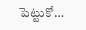పెట్టుకో…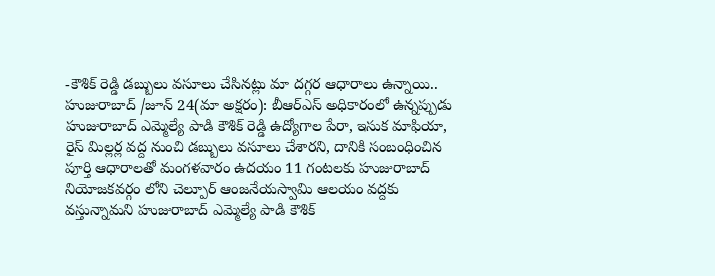-కౌశిక్ రెడ్డి డబ్బులు వసూలు చేసినట్లు మా దగ్గర ఆధారాలు ఉన్నాయి..
హుజురాబాద్ /జూన్ 24(మా అక్షరం): బీఆర్ఎస్ అధికారంలో ఉన్నప్పుడు హుజురాబాద్ ఎమ్మెల్యే పాడి కౌశిక్ రెడ్డి ఉద్యోగాల పేరా, ఇసుక మాఫియా, రైస్ మిల్లర్ల వద్ద నుంచి డబ్బులు వసూలు చేశారని, దానికి సంబంధించిన పూర్తి ఆధారాలతో మంగళవారం ఉదయం 11 గంటలకు హుజురాబాద్ నియోజకవర్గం లోని చెల్పూర్ ఆంజనేయస్వామి ఆలయం వద్దకు వస్తున్నామని హుజురాబాద్ ఎమ్మెల్యే పాడి కౌశిక్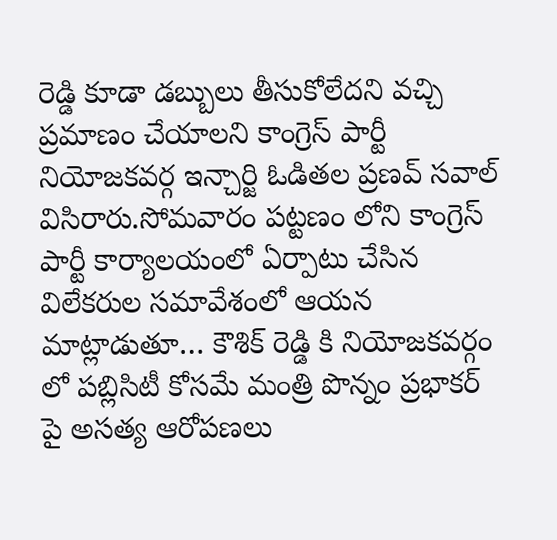రెడ్డి కూడా డబ్బులు తీసుకోలేదని వచ్చి ప్రమాణం చేయాలని కాంగ్రెస్ పార్టీ నియోజకవర్గ ఇన్చార్జి ఓడితల ప్రణవ్ సవాల్ విసిరారు.సోమవారం పట్టణం లోని కాంగ్రెస్ పార్టీ కార్యాలయంలో ఏర్పాటు చేసిన విలేకరుల సమావేశంలో ఆయన మాట్లాడుతూ… కౌశిక్ రెడ్డి కి నియోజకవర్గం లో పబ్లిసిటీ కోసమే మంత్రి పొన్నం ప్రభాకర్ పై అసత్య ఆరోపణలు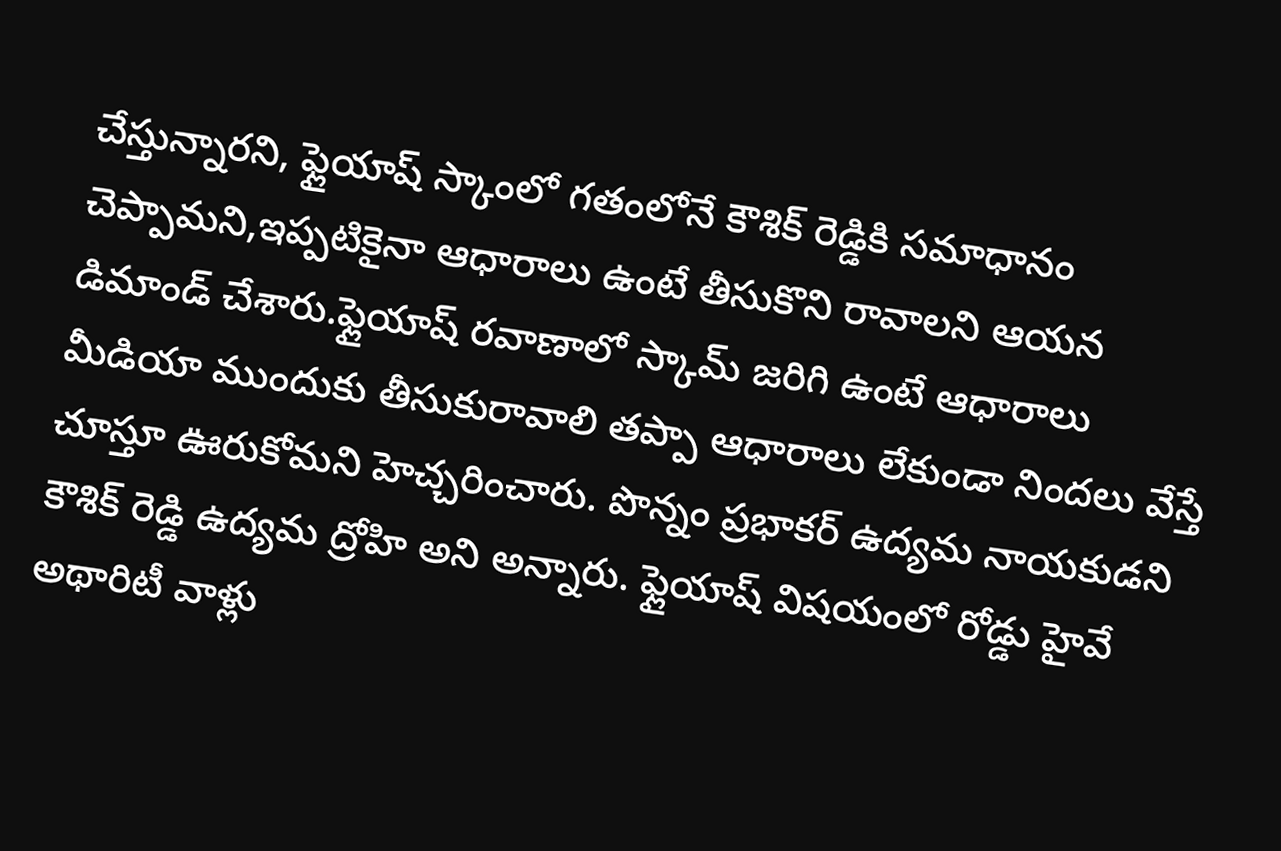చేస్తున్నారని, ఫ్లైయాష్ స్కాంలో గతంలోనే కౌశిక్ రెడ్డికి సమాధానం చెప్పామని,ఇప్పటికైనా ఆధారాలు ఉంటే తీసుకొని రావాలని ఆయన డిమాండ్ చేశారు.ఫ్లైయాష్ రవాణాలో స్కామ్ జరిగి ఉంటే ఆధారాలు మీడియా ముందుకు తీసుకురావాలి తప్పా ఆధారాలు లేకుండా నిందలు వేస్తే చూస్తూ ఊరుకోమని హెచ్చరించారు. పొన్నం ప్రభాకర్ ఉద్యమ నాయకుడని కౌశిక్ రెడ్డి ఉద్యమ ద్రోహి అని అన్నారు. ఫ్లైయాష్ విషయంలో రోడ్డు హైవే అథారిటీ వాళ్లు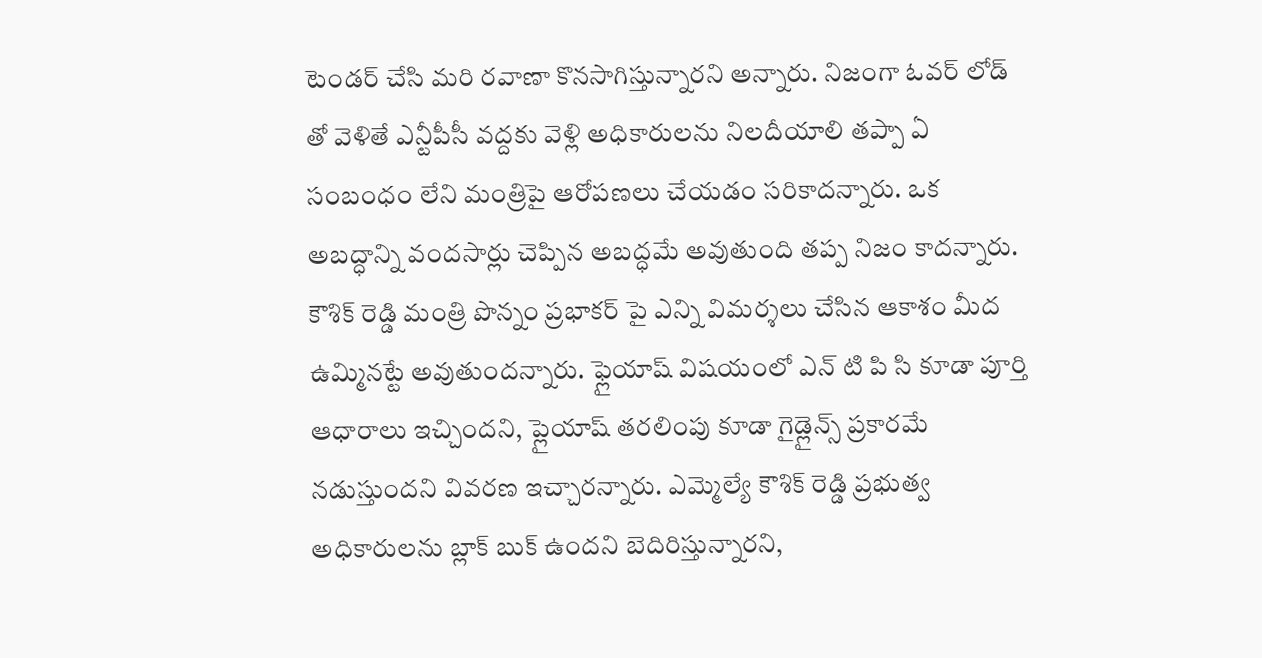టెండర్ చేసి మరి రవాణా కొనసాగిస్తున్నారని అన్నారు. నిజంగా ఓవర్ లోడ్ తో వెళితే ఎన్టీపీసీ వద్దకు వెళ్లి అధికారులను నిలదీయాలి తప్పా ఏ సంబంధం లేని మంత్రిపై ఆరోపణలు చేయడం సరికాదన్నారు. ఒక అబద్ధాన్ని వందసార్లు చెప్పిన అబద్ధమే అవుతుంది తప్ప నిజం కాదన్నారు. కౌశిక్ రెడ్డి మంత్రి పొన్నం ప్రభాకర్ పై ఎన్ని విమర్శలు చేసిన ఆకాశం మీద ఉమ్మినట్టే అవుతుందన్నారు. ఫ్లైయాష్ విషయంలో ఎన్ టి పి సి కూడా పూర్తి ఆధారాలు ఇచ్చిందని, ప్లైయాష్ తరలింపు కూడా గైడ్లైన్స్ ప్రకారమే నడుస్తుందని వివరణ ఇచ్చారన్నారు. ఎమ్మెల్యే కౌశిక్ రెడ్డి ప్రభుత్వ అధికారులను బ్లాక్ బుక్ ఉందని బెదిరిస్తున్నారని,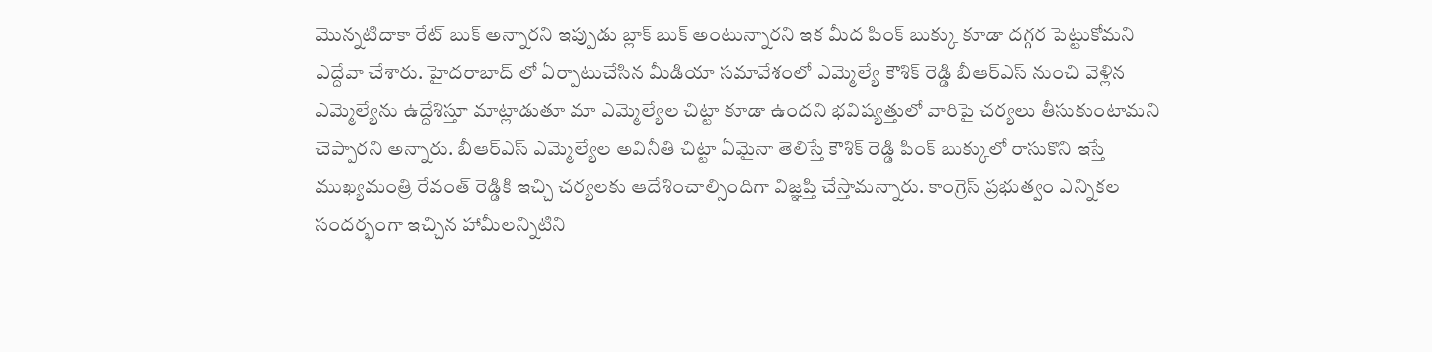మొన్నటిదాకా రేట్ బుక్ అన్నారని ఇప్పుడు బ్లాక్ బుక్ అంటున్నారని ఇక మీద పింక్ బుక్కు కూడా దగ్గర పెట్టుకోమని ఎద్దేవా చేశారు. హైదరాబాద్ లో ఏర్పాటుచేసిన మీడియా సమావేశంలో ఎమ్మెల్యే కౌశిక్ రెడ్డి బీఆర్ఎస్ నుంచి వెళ్లిన ఎమ్మెల్యేను ఉద్దేశిస్తూ మాట్లాడుతూ మా ఎమ్మెల్యేల చిట్టా కూడా ఉందని భవిష్యత్తులో వారిపై చర్యలు తీసుకుంటామని చెప్పారని అన్నారు. బీఆర్ఎస్ ఎమ్మెల్యేల అవినీతి చిట్టా ఏమైనా తెలిస్తే కౌశిక్ రెడ్డి పింక్ బుక్కులో రాసుకొని ఇస్తే ముఖ్యమంత్రి రేవంత్ రెడ్డికి ఇచ్చి చర్యలకు ఆదేశించాల్సిందిగా విజ్ఞప్తి చేస్తామన్నారు. కాంగ్రెస్ ప్రభుత్వం ఎన్నికల సందర్భంగా ఇచ్చిన హామీలన్నిటిని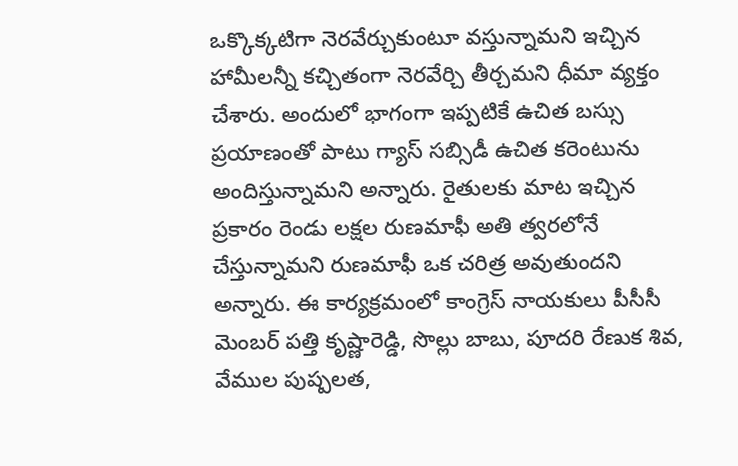ఒక్కొక్కటిగా నెరవేర్చుకుంటూ వస్తున్నామని ఇచ్చిన హామీలన్నీ కచ్చితంగా నెరవేర్చి తీర్చమని ధీమా వ్యక్తం చేశారు. అందులో భాగంగా ఇప్పటికే ఉచిత బస్సు ప్రయాణంతో పాటు గ్యాస్ సబ్సిడీ ఉచిత కరెంటును అందిస్తున్నామని అన్నారు. రైతులకు మాట ఇచ్చిన ప్రకారం రెండు లక్షల రుణమాఫీ అతి త్వరలోనే చేస్తున్నామని రుణమాఫీ ఒక చరిత్ర అవుతుందని అన్నారు. ఈ కార్యక్రమంలో కాంగ్రెస్ నాయకులు పీసీసీ మెంబర్ పత్తి కృష్ణారెడ్డి, సొల్లు బాబు, పూదరి రేణుక శివ, వేముల పుష్పలత,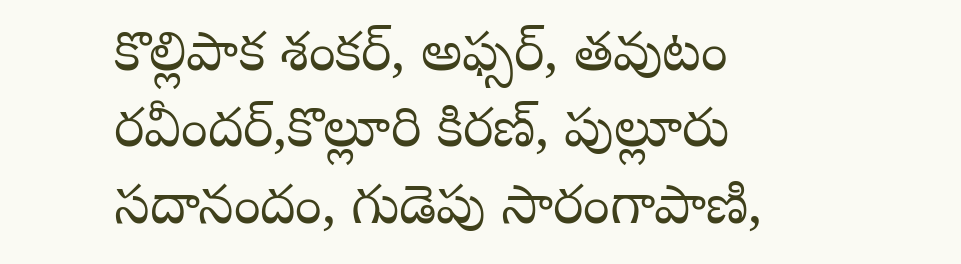కొల్లిపాక శంకర్, అఫ్సర్, తవుటం రవీందర్,కొల్లూరి కిరణ్, పుల్లూరు సదానందం, గుడెపు సారంగాపాణి,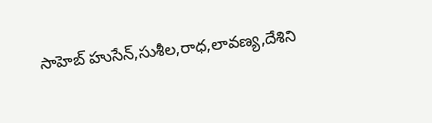సాహెబ్ హుసేన్,సుశీల,రాధ,లావణ్య,దేశిని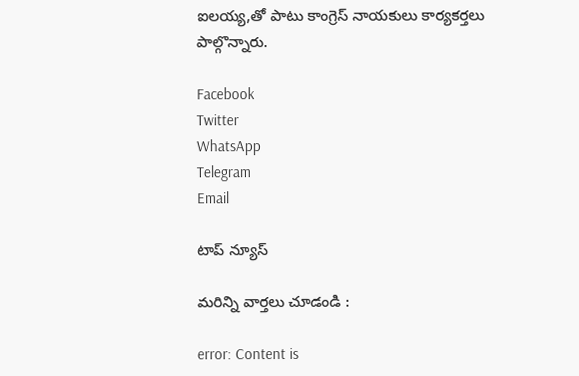ఐలయ్య,తో పాటు కాంగ్రెస్ నాయకులు కార్యకర్తలు పాల్గొన్నారు.

Facebook
Twitter
WhatsApp
Telegram
Email

టాప్ న్యూస్

మరిన్ని వార్తలు చూడండి :

error: Content is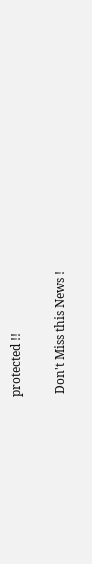protected !!

 Don't Miss this News !